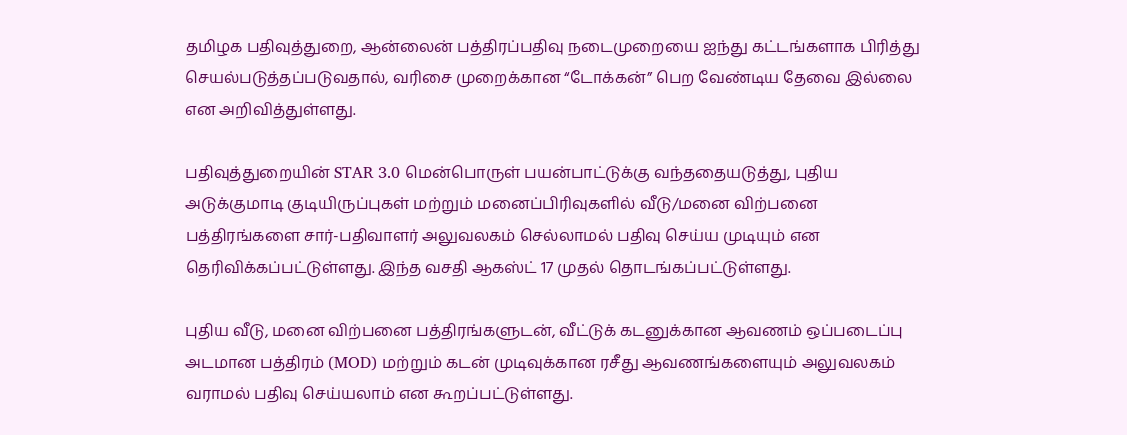தமிழக பதிவுத்துறை, ஆன்லைன் பத்திரப்பதிவு நடைமுறையை ஐந்து கட்டங்களாக பிரித்து செயல்படுத்தப்படுவதால், வரிசை முறைக்கான “டோக்கன்” பெற வேண்டிய தேவை இல்லை என அறிவித்துள்ளது.

பதிவுத்துறையின் STAR 3.0 மென்பொருள் பயன்பாட்டுக்கு வந்ததையடுத்து, புதிய அடுக்குமாடி குடியிருப்புகள் மற்றும் மனைப்பிரிவுகளில் வீடு/மனை விற்பனை பத்திரங்களை சார்-பதிவாளர் அலுவலகம் செல்லாமல் பதிவு செய்ய முடியும் என தெரிவிக்கப்பட்டுள்ளது. இந்த வசதி ஆகஸ்ட் 17 முதல் தொடங்கப்பட்டுள்ளது.

புதிய வீடு, மனை விற்பனை பத்திரங்களுடன், வீட்டுக் கடனுக்கான ஆவணம் ஒப்படைப்பு அடமான பத்திரம் (MOD) மற்றும் கடன் முடிவுக்கான ரசீது ஆவணங்களையும் அலுவலகம் வராமல் பதிவு செய்யலாம் என கூறப்பட்டுள்ளது.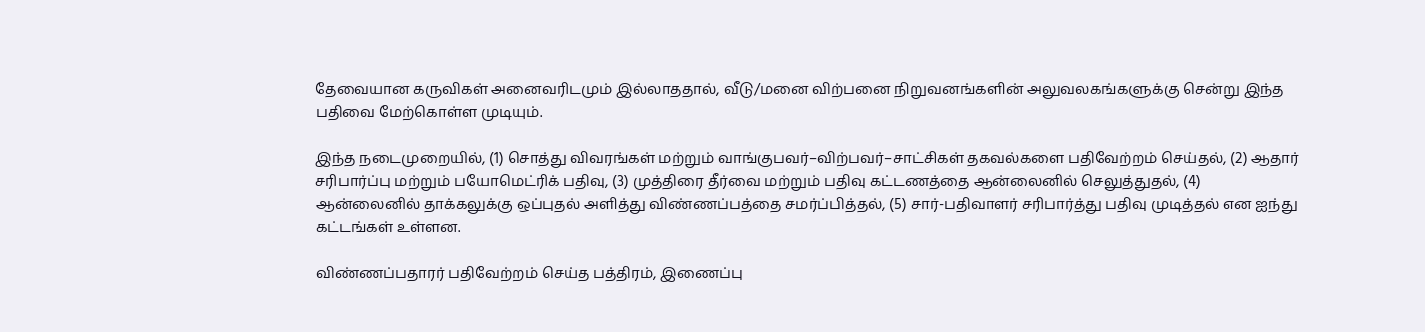தேவையான கருவிகள் அனைவரிடமும் இல்லாததால், வீடு/மனை விற்பனை நிறுவனங்களின் அலுவலகங்களுக்கு சென்று இந்த பதிவை மேற்கொள்ள முடியும்.

இந்த நடைமுறையில், (1) சொத்து விவரங்கள் மற்றும் வாங்குபவர்–விற்பவர்–சாட்சிகள் தகவல்களை பதிவேற்றம் செய்தல், (2) ஆதார் சரிபார்ப்பு மற்றும் பயோமெட்ரிக் பதிவு, (3) முத்திரை தீர்வை மற்றும் பதிவு கட்டணத்தை ஆன்லைனில் செலுத்துதல், (4) ஆன்லைனில் தாக்கலுக்கு ஒப்புதல் அளித்து விண்ணப்பத்தை சமர்ப்பித்தல், (5) சார்-பதிவாளர் சரிபார்த்து பதிவு முடித்தல் என ஐந்து கட்டங்கள் உள்ளன.

விண்ணப்பதாரர் பதிவேற்றம் செய்த பத்திரம், இணைப்பு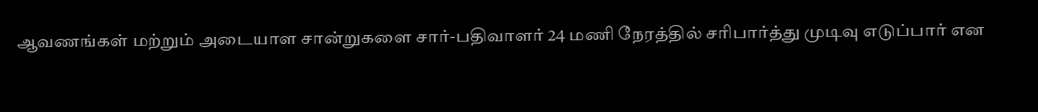ஆவணங்கள் மற்றும் அடையாள சான்றுகளை சார்-பதிவாளர் 24 மணி நேரத்தில் சரிபார்த்து முடிவு எடுப்பார் என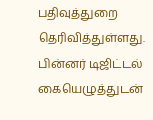பதிவுத்துறை தெரிவித்துள்ளது. பின்னர் டிஜிட்டல் கையெழுத்துடன்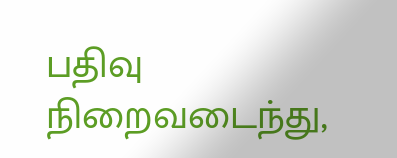பதிவு நிறைவடைந்து,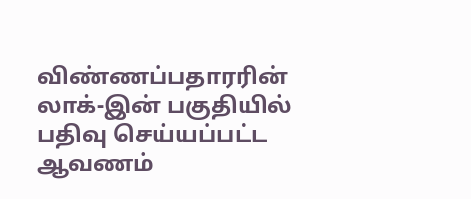விண்ணப்பதாரரின் லாக்-இன் பகுதியில் பதிவு செய்யப்பட்ட ஆவணம்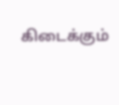கிடைக்கும்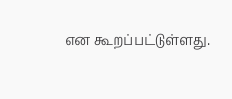என கூறப்பட்டுள்ளது.